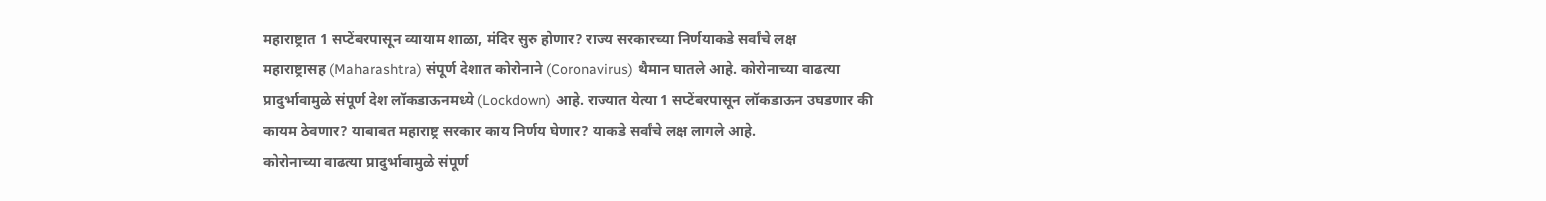महाराष्ट्रात 1 सप्टेंबरपासून व्यायाम शाळा, मंदिर सुरु होणार? राज्य सरकारच्या निर्णयाकडे सर्वांचे लक्ष
महाराष्ट्रासह (Maharashtra) संपूर्ण देशात कोरोनाने (Coronavirus) थैमान घातले आहे. कोरोनाच्या वाढत्या प्रादुर्भावामुळे संपूर्ण देश लॉकडाऊनमध्ये (Lockdown) आहे. राज्यात येत्या 1 सप्टेंबरपासून लॉकडाऊन उघडणार की कायम ठेवणार? याबाबत महाराष्ट्र सरकार काय निर्णय घेणार? याकडे सर्वांचे लक्ष लागले आहे.
कोरोनाच्या वाढत्या प्रादुर्भावामुळे संपूर्ण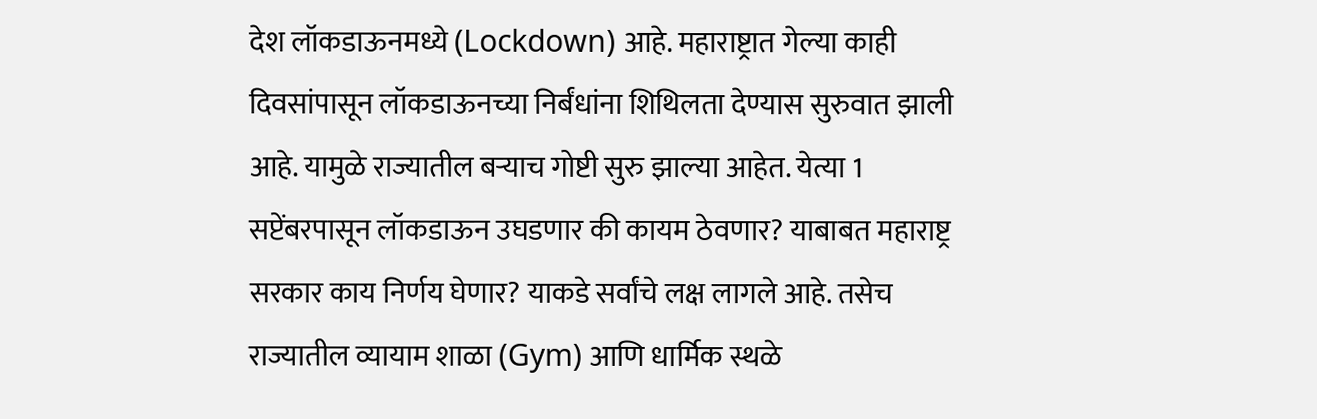देश लॉकडाऊनमध्ये (Lockdown) आहे. महाराष्ट्रात गेल्या काही दिवसांपासून लॉकडाऊनच्या निर्बंधांना शिथिलता देण्यास सुरुवात झाली आहे. यामुळे राज्यातील बऱ्याच गोष्टी सुरु झाल्या आहेत. येत्या 1 सप्टेंबरपासून लॉकडाऊन उघडणार की कायम ठेवणार? याबाबत महाराष्ट्र सरकार काय निर्णय घेणार? याकडे सर्वांचे लक्ष लागले आहे. तसेच राज्यातील व्यायाम शाळा (Gym) आणि धार्मिक स्थळे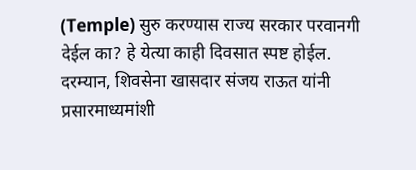(Temple) सुरु करण्यास राज्य सरकार परवानगी देईल का? हे येत्या काही दिवसात स्पष्ट होईल. दरम्यान, शिवसेना खासदार संजय राऊत यांनी प्रसारमाध्यमांशी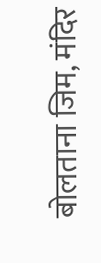बोलताना जिम, मंदिर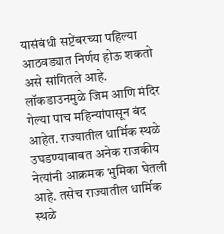यासंबंधी सप्टेंबरच्या पहिल्या आठवड्यात निर्णय होऊ शकतो असे सांगितले आहे.
लॉकडाउनमुळे जिम आणि मंदिर गेल्या पाच महिन्यांपासून बंद आहेत. राज्यातील धार्मिक स्थळे उघडण्याबाबत अनेक राजकीय नेत्यांनी आक्रमक भुमिका घेतली आहे. तसेच राज्यातील धार्मिक स्थळे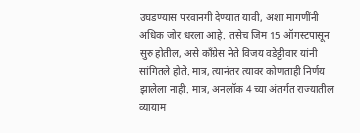उघडण्यास परवानगी देण्यात यावी, अशा मागणींनी अधिक जोर धरला आहे. तसेच जिम 15 ऑगस्टपासून सुरु होतील, असे काँग्रेस नेते विजय वडेट्टीवार यांनी सांगितले होते. मात्र, त्यानंतर त्यावर कोणताही निर्णय झालेला नाही. मात्र, अनलॉक 4 च्या अंतर्गत राज्यातील व्यायाम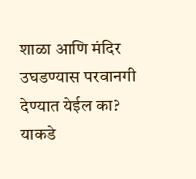शाळा आणि मंदिर उघडण्यास परवानगी देण्यात येईल का? याकडे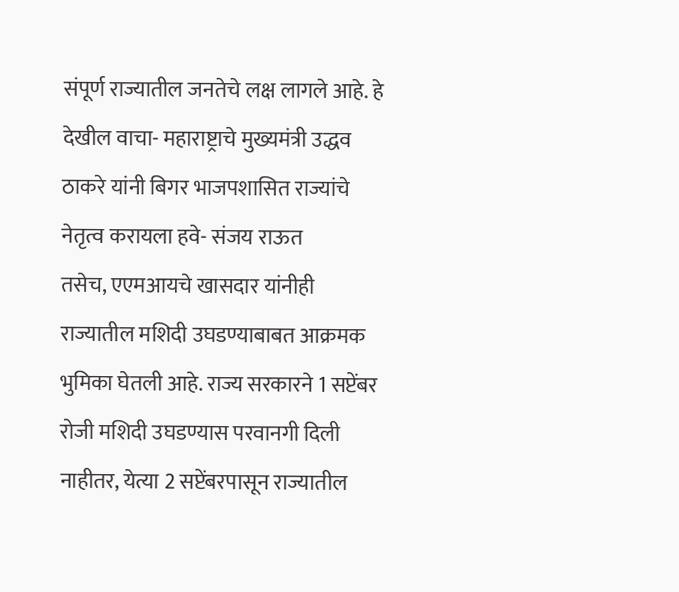संपूर्ण राज्यातील जनतेचे लक्ष लागले आहे. हे देखील वाचा- महाराष्ट्राचे मुख्यमंत्री उद्धव ठाकरे यांनी बिगर भाजपशासित राज्यांचे नेतृत्व करायला हवे- संजय राऊत
तसेच, एएमआयचे खासदार यांनीही राज्यातील मशिदी उघडण्याबाबत आक्रमक भुमिका घेतली आहे. राज्य सरकारने 1 सप्टेंबर रोजी मशिदी उघडण्यास परवानगी दिली नाहीतर, येत्या 2 सप्टेंबरपासून राज्यातील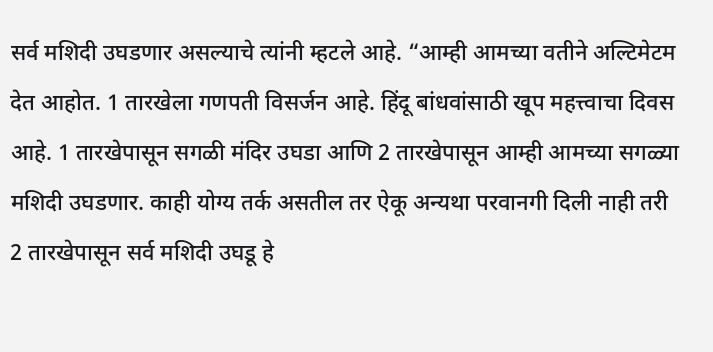सर्व मशिदी उघडणार असल्याचे त्यांनी म्हटले आहे. “आम्ही आमच्या वतीने अल्टिमेटम देत आहोत. 1 तारखेला गणपती विसर्जन आहे. हिंदू बांधवांसाठी खूप महत्त्वाचा दिवस आहे. 1 तारखेपासून सगळी मंदिर उघडा आणि 2 तारखेपासून आम्ही आमच्या सगळ्या मशिदी उघडणार. काही योग्य तर्क असतील तर ऐकू अन्यथा परवानगी दिली नाही तरी 2 तारखेपासून सर्व मशिदी उघडू हे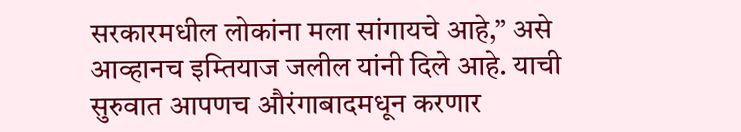सरकारमधील लोकांना मला सांगायचे आहे,” असे आव्हानच इम्तियाज जलील यांनी दिले आहे. याची सुरुवात आपणच औरंगाबादमधून करणार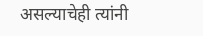असल्याचेही त्यांनी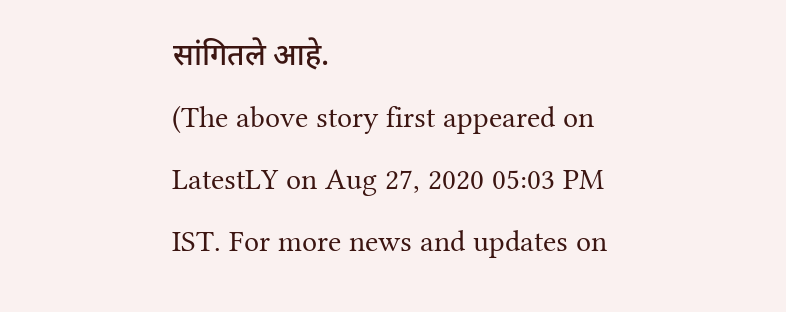सांगितले आहे.
(The above story first appeared on LatestLY on Aug 27, 2020 05:03 PM IST. For more news and updates on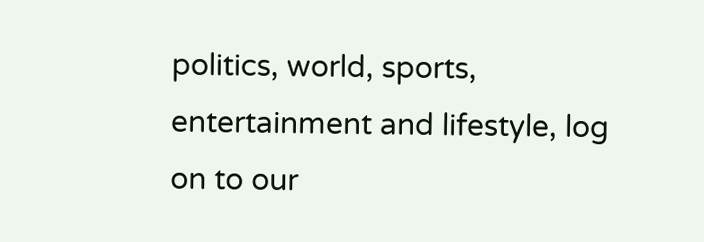politics, world, sports, entertainment and lifestyle, log on to our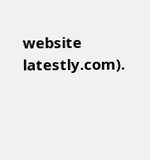website latestly.com).